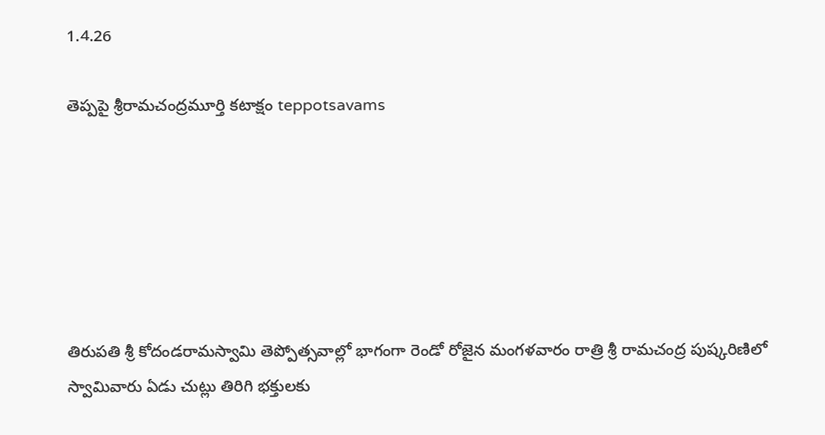1.4.26

తెప్పపై శ్రీరామచంద్రమూర్తి కటాక్షం teppotsavams






తిరుపతి శ్రీ కోదండరామస్వామి తెప్పోత్సవాల్లో భాగంగా రెండో రోజైన మంగళవారం రాత్రి శ్రీ రామచంద్ర పుష్కరిణిలో స్వామివారు ఏడు చుట్లు తిరిగి భక్తులకు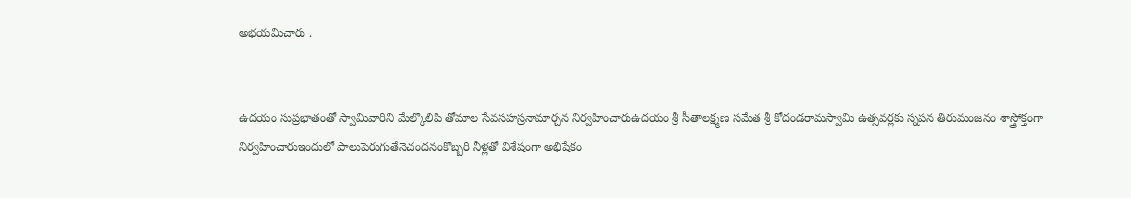అభయమిచారు .


ఉదయం సుప్రభాతంతో స్వామివారిని మేల్కొలిపి తోమాల సేవసహస్రనామార్చన నిర్వహించారుఉదయం శ్రీ సీతాలక్ష్మణ సమేత శ్రీ కోదండరామస్వామి ఉత్సవర్లకు స్నపన తిరుమంజనం శాస్త్రోక్తంగా నిర్వహించారుఇందులో పాలుపెరుగుతేనెచందనంకొబ్బరి నీళ్లతో విశేషంగా అభిషేకం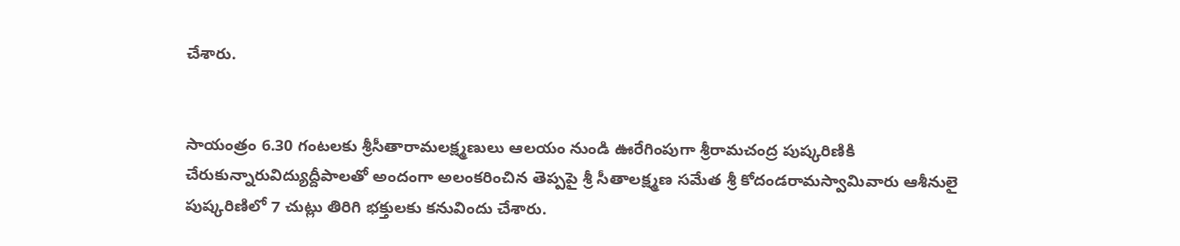చేశారు.


సాయంత్రం 6.30 గంటలకు శ్రీసీతారామలక్ష్మణులు ఆలయం నుండి ఊరేగింపుగా శ్రీరామచంద్ర పుష్కరిణికి చేరుకున్నారువిద్యుద్దీపాలతో అందంగా అలంకరించిన తెప్పపై శ్రీ సీతాలక్ష్మణ సమేత శ్రీ కోదండరామస్వామివారు ఆశీనులై పుష్కరిణిలో 7 చుట్లు తిరిగి భక్తులకు కనువిందు చేశారు.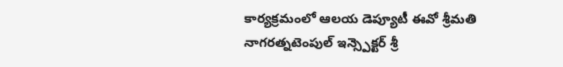కార్యక్రమంలో ఆలయ డెప్యూటీ ఈవో శ్రీమతి నాగరత్నటెంపుల్ ఇన్స్పెక్టర్ శ్రీ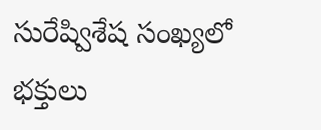సురేష్విశేష సంఖ్యలో భక్తులు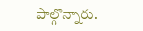పాల్గొన్నారు.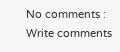No comments :
Write comments